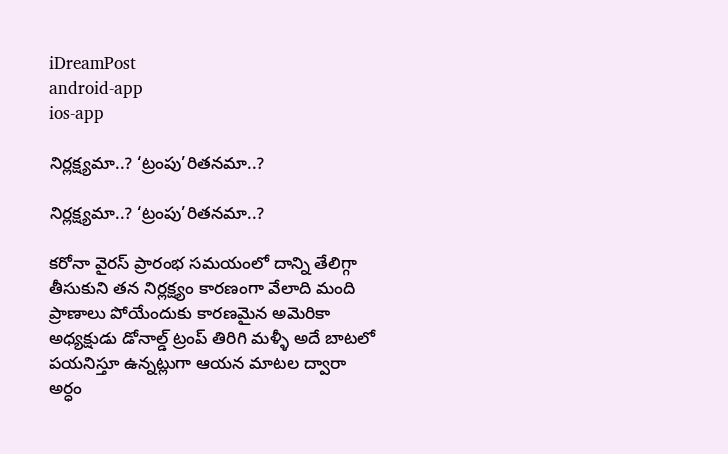iDreamPost
android-app
ios-app

నిర్లక్ష్యమా..? ‘ట్రంపు’రితనమా..?

నిర్లక్ష్యమా..? ‘ట్రంపు’రితనమా..?

కరోనా వైరస్ ప్రారంభ సమయంలో దాన్ని తేలిగ్గా తీసుకుని తన నిర్లక్ష్యం కారణంగా వేలాది మంది ప్రాణాలు పోయేందుకు కారణమైన అమెరికా అధ్యక్షుడు డోనాల్డ్ ట్రంప్ తిరిగి మళ్ళీ అదే బాటలో పయనిస్తూ ఉన్నట్లుగా ఆయన మాటల ద్వారా అర్ధం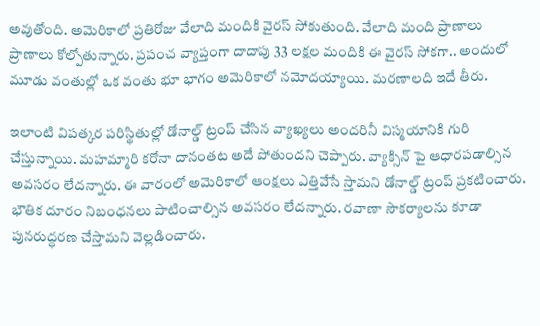అవుతోంది. అమెరికాలో ప్రతిరోజు వేలాది మందికి వైరస్ సోకుతుంది. వేలాది మంది ప్రాణాలు ప్రాణాలు కోల్పోతున్నారు. ప్రపంచ వ్యాప్తంగా దాదాపు 33 లక్షల మందికి ఈ వైరస్ సోకగా.. అందులో మూడు వంతుల్లో ఒక వంతు భూ భాగం అమెరికాలో నమోదయ్యాయి. మరణాలది ఇదే తీరు.

ఇలాంటి విపత్కర పరిస్థితుల్లో డోనాల్డ్ ట్రంప్ చేసిన వ్యాఖ్యలు అందరినీ విస్మయానికి గురి చేస్తున్నాయి. మహమ్మారి కరోనా దానంతట అదే పోతుందని చెప్పారు. వ్యాక్సిన్ పై ఆధారపడాల్సిన అవసరం లేదన్నారు. ఈ వారంలో అమెరికాలో ఆంక్షలు ఎత్తివేసే స్తామని డోనాల్డ్ ట్రంప్ ప్రకటించారు. భౌతిక దూరం నిబంధనలు పాటించాల్సిన అవసరం లేదన్నారు. రవాణా సౌకర్యాలను కూడా పునరుద్ధరణ చేస్తామని వెల్లడించారు.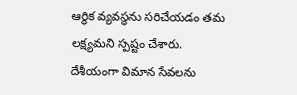ఆర్థిక వ్యవస్థను సరిచేయడం తమ లక్ష్యమని స్పష్టం చేశారు. దేశీయంగా విమాన సేవలను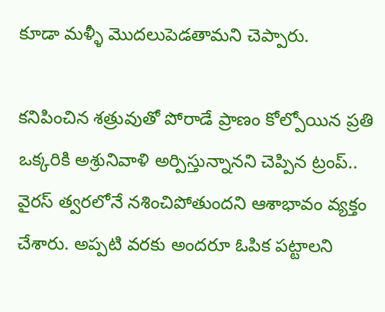కూడా మళ్ళీ మొదలుపెడతామని చెప్పారు.

కనిపించిన శత్రువుతో పోరాడే ప్రాణం కోల్పోయిన ప్రతి ఒక్కరికి అశ్రునివాళి అర్పిస్తున్నానని చెప్పిన ట్రంప్.. వైరస్ త్వరలోనే నశించిపోతుందని ఆశాభావం వ్యక్తం చేశారు. అప్పటి వరకు అందరూ ఓపిక పట్టాలని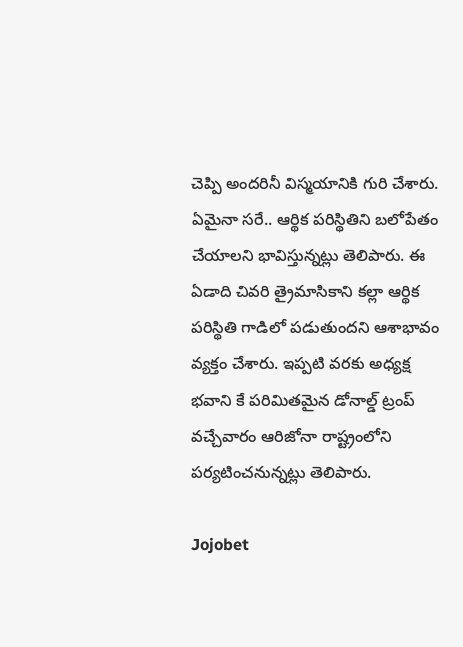చెప్పి అందరినీ విస్మయానికి గురి చేశారు. ఏమైనా సరే.. ఆర్థిక పరిస్థితిని బలోపేతం చేయాలని భావిస్తున్నట్లు తెలిపారు. ఈ ఏడాది చివరి త్రైమాసికాని కల్లా ఆర్థిక పరిస్థితి గాడిలో పడుతుందని ఆశాభావం వ్యక్తం చేశారు. ఇప్పటి వరకు అధ్యక్ష భవాని కే పరిమితమైన డోనాల్డ్ ట్రంప్ వచ్చేవారం ఆరిజోనా రాష్ట్రంలోని పర్యటించనున్నట్లు తెలిపారు.

Jojobet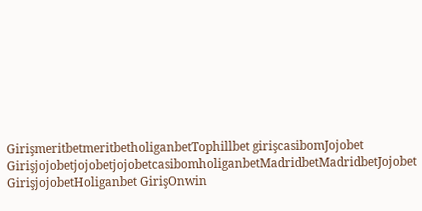GirişmeritbetmeritbetholiganbetTophillbet girişcasibomJojobet GirişjojobetjojobetjojobetcasibomholiganbetMadridbetMadridbetJojobet GirişjojobetHoliganbet GirişOnwin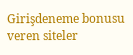Girişdeneme bonusu veren siteler